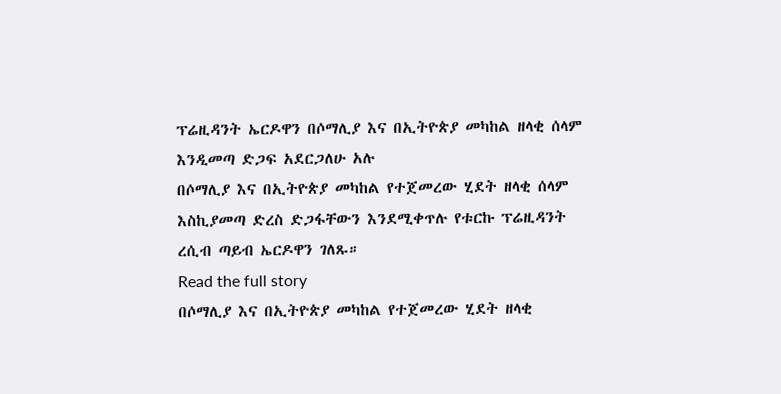ፕሬዚዳንት ኤርዶዋን በሶማሊያ እና በኢትዮጵያ መካከል ዘላቂ ሰላም እንዲመጣ ድጋፍ አደርጋለሁ አሉ
በሶማሊያ እና በኢትዮጵያ መካከል የተጀመረው ሂደት ዘላቂ ሰላም እስኪያመጣ ድረስ ድጋፋቸውን እንደሚቀጥሉ የቱርኩ ፕሬዚዳንት ረሲብ ጣይብ ኤርዶዋን ገለጹ።
Read the full story
በሶማሊያ እና በኢትዮጵያ መካከል የተጀመረው ሂደት ዘላቂ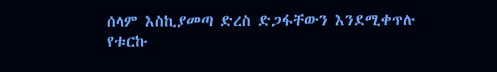ሰላም እስኪያመጣ ድረስ ድጋፋቸውን እንደሚቀጥሉ የቱርኩ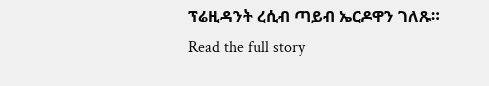ፕሬዚዳንት ረሲብ ጣይብ ኤርዶዋን ገለጹ።
Read the full story